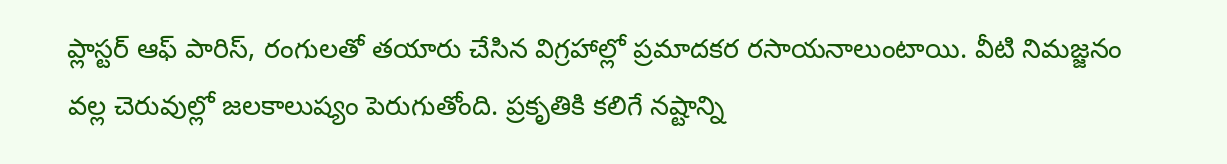ప్లాస్టర్ ఆఫ్ పారిస్, రంగులతో తయారు చేసిన విగ్రహాల్లో ప్రమాదకర రసాయనాలుంటాయి. వీటి నిమజ్జనం వల్ల చెరువుల్లో జలకాలుష్యం పెరుగుతోంది. ప్రకృతికి కలిగే నష్టాన్ని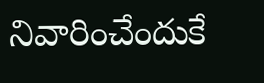నివారించేందుకే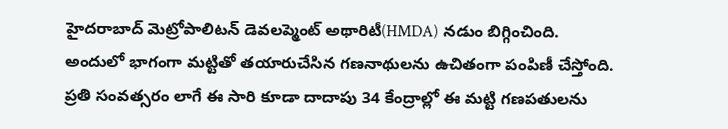హైదరాబాద్ మెట్రోపాలిటన్ డెవలప్మెంట్ అథారిటీ(HMDA) నడుం బిగ్గించింది. అందులో భాగంగా మట్టితో తయారుచేసిన గణనాథులను ఉచితంగా పంపిణీ చేస్తోంది. ప్రతి సంవత్సరం లాగే ఈ సారి కూడా దాదాపు 34 కేంద్రాల్లో ఈ మట్టి గణపతులను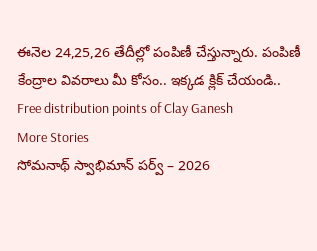ఈనెల 24,25,26 తేదీల్లో పంపిణీ చేస్తున్నారు. పంపిణీ కేంద్రాల వివరాలు మీ కోసం.. ఇక్కడ క్లిక్ చేయండి.. Free distribution points of Clay Ganesh
More Stories
సోమనాథ్ స్వాభిమాన్ పర్వ్ – 2026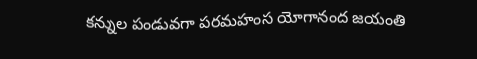కన్నుల పండువగా పరమహంస యోగానంద జయంతి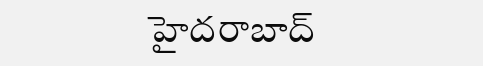హైదరాబాద్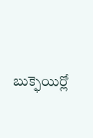బుక్ఫెయిర్లో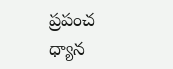ప్రపంచ ధ్యాన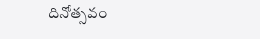దినోత్సవం